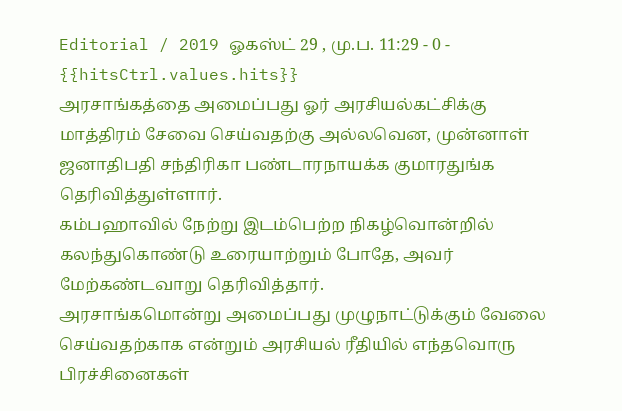Editorial / 2019 ஓகஸ்ட் 29 , மு.ப. 11:29 - 0 - {{hitsCtrl.values.hits}}
அரசாங்கத்தை அமைப்பது ஓர் அரசியல்கட்சிக்கு மாத்திரம் சேவை செய்வதற்கு அல்லவென, முன்னாள் ஜனாதிபதி சந்திரிகா பண்டாரநாயக்க குமாரதுங்க தெரிவித்துள்ளார்.
கம்பஹாவில் நேற்று இடம்பெற்ற நிகழ்வொன்றில் கலந்துகொண்டு உரையாற்றும் போதே, அவர் மேற்கண்டவாறு தெரிவித்தார்.
அரசாங்கமொன்று அமைப்பது முழுநாட்டுக்கும் வேலை செய்வதற்காக என்றும் அரசியல் ரீதியில் எந்தவொரு பிரச்சினைகள்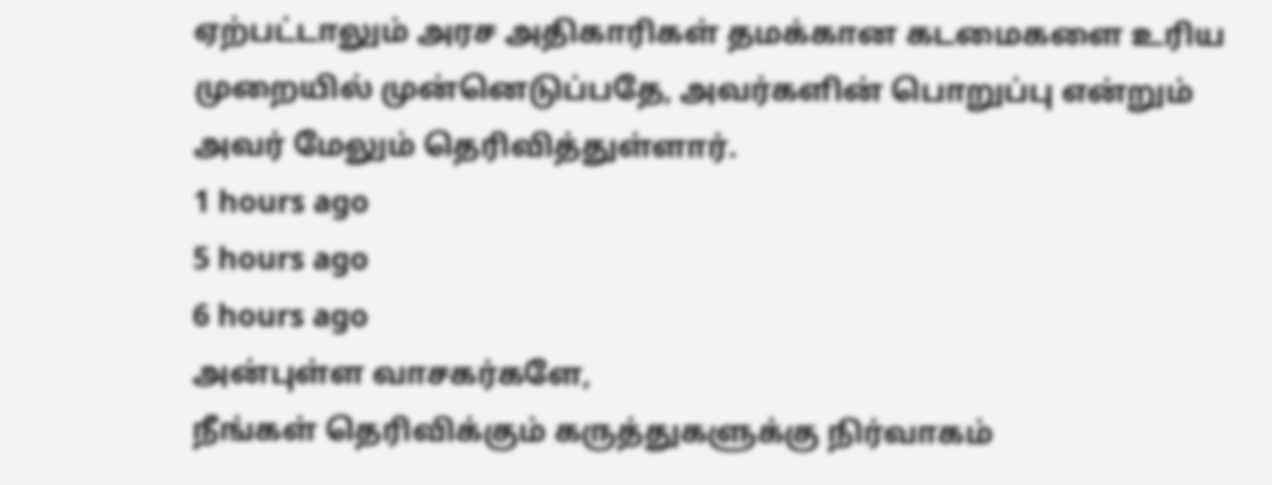ஏற்பட்டாலும் அரச அதிகாரிகள் தமக்கான கடமைகளை உரிய முறையில் முன்னெடுப்பதே, அவர்களின் பொறுப்பு என்றும் அவர் மேலும் தெரிவித்துள்ளார்.
1 hours ago
5 hours ago
6 hours ago
அன்புள்ள வாசகர்களே,
நீங்கள் தெரிவிக்கும் கருத்துகளுக்கு நிர்வாகம்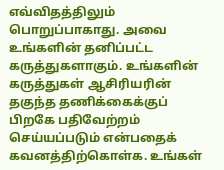எவ்விதத்திலும் பொறுப்பாகாது. அவை உங்களின் தனிப்பட்ட கருத்துகளாகும். உங்களின் கருத்துகள் ஆசிரியரின் தகுந்த தணிக்கைக்குப் பிறகே பதிவேற்றம் செய்யப்படும் என்பதைக் கவனத்திற்கொள்க. உங்கள்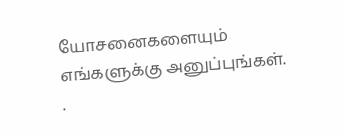யோசனைகளையும் எங்களுக்கு அனுப்புங்கள். .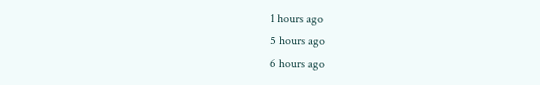1 hours ago
5 hours ago
6 hours ago